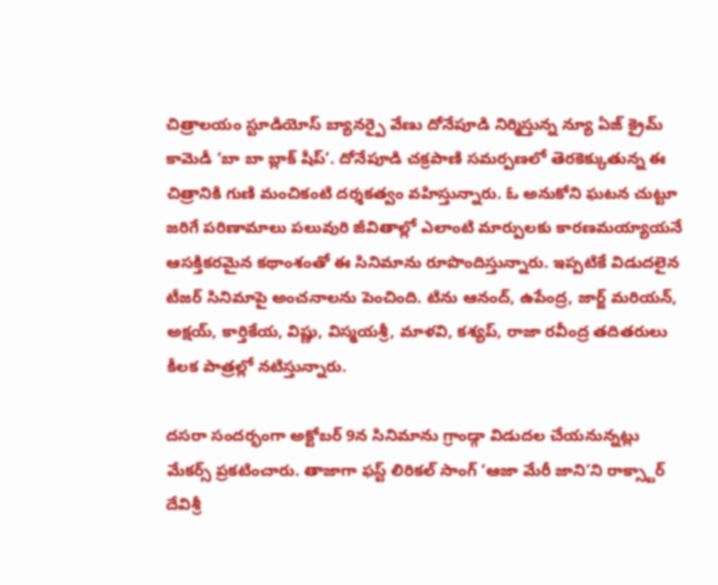చిత్రాలయం స్టూడియోస్ బ్యానర్పై వేణు దోనేపూడి నిర్మిస్తున్న న్యూ ఏజ్ క్రైమ్ కామెడీ ‘బా బా బ్లాక్ షీప్’. దోనేపూడి చక్రపాణి సమర్పణలో తెరకెక్కుతున్న ఈ చిత్రానికి గుణి మంచికంటి దర్శకత్వం వహిస్తున్నారు. ఓ అనుకోని ఘటన చుట్టూ జరిగే పరిణామాలు పలువురి జీవితాల్లో ఎలాంటి మార్పులకు కారణమయ్యాయనే ఆసక్తికరమైన కథాంశంతో ఈ సినిమాను రూపొందిస్తున్నారు. ఇప్పటికే విడుదలైన టీజర్ సినిమాపై అంచనాలను పెంచింది. టిను ఆనంద్, ఉపేంద్ర, జార్జ్ మరియన్, అక్షయ్, కార్తికేయ, విష్ణు, విస్మయశ్రీ, మాళవి, కశ్యప్, రాజా రవీంద్ర తదితరులు కీలక పాత్రల్లో నటిస్తున్నారు.

దసరా సందర్భంగా అక్టోబర్ 9న సినిమాను గ్రాండ్గా విడుదల చేయనున్నట్లు మేకర్స్ ప్రకటించారు. తాజాగా ఫస్ట్ లిరికల్ సాంగ్ ‘ఆజా మేరీ జాని’ని రాక్స్టార్ దేవిశ్రీ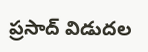ప్రసాద్ విడుదల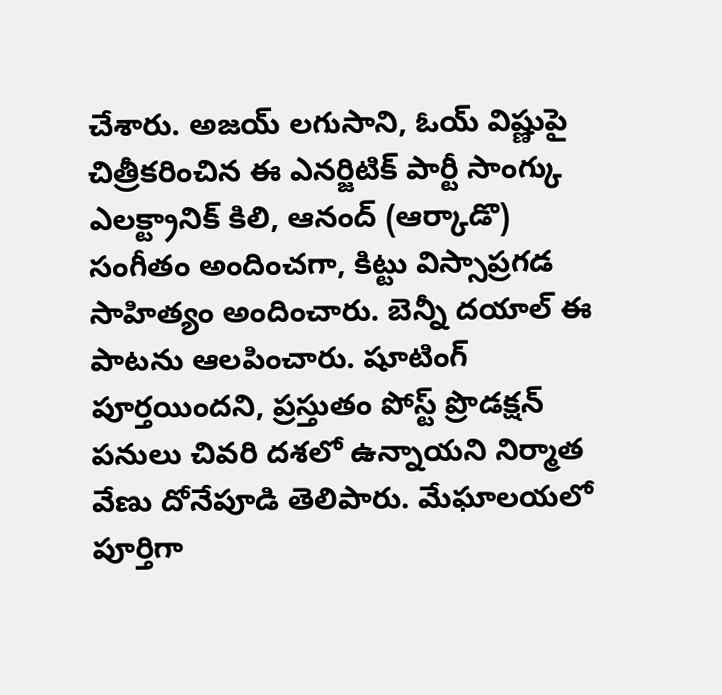చేశారు. అజయ్ లగుసాని, ఓయ్ విష్ణుపై చిత్రీకరించిన ఈ ఎనర్జిటిక్ పార్టీ సాంగ్కు ఎలక్ట్రానిక్ కిలి, ఆనంద్ (ఆర్కాడొ) సంగీతం అందించగా, కిట్టు విస్సాప్రగడ సాహిత్యం అందించారు. బెన్నీ దయాల్ ఈ పాటను ఆలపించారు. షూటింగ్ పూర్తయిందని, ప్రస్తుతం పోస్ట్ ప్రొడక్షన్ పనులు చివరి దశలో ఉన్నాయని నిర్మాత వేణు దోనేపూడి తెలిపారు. మేఘాలయలో పూర్తిగా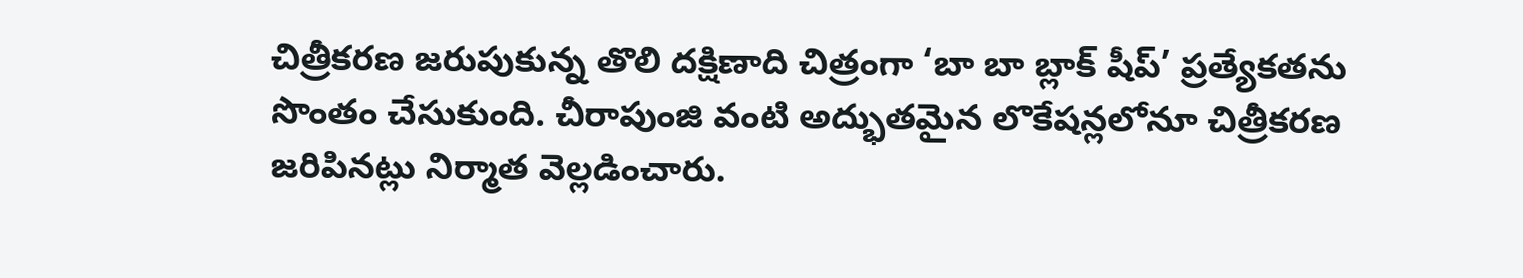చిత్రీకరణ జరుపుకున్న తొలి దక్షిణాది చిత్రంగా ‘బా బా బ్లాక్ షీప్’ ప్రత్యేకతను సొంతం చేసుకుంది. చీరాపుంజి వంటి అద్భుతమైన లొకేషన్లలోనూ చిత్రీకరణ జరిపినట్లు నిర్మాత వెల్లడించారు.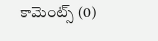కామెంట్స్ (0)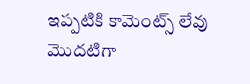ఇప్పటికి కామెంట్స్ లేవు
మొదటిగా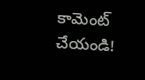కామెంట్ చేయండి!